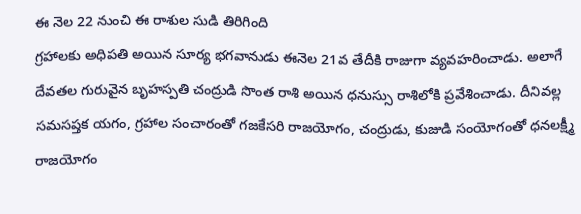ఈ నెల 22 నుంచి ఈ రాశుల సుడి తిరిగింది
గ్రహాలకు అధిపతి అయిన సూర్య భగవానుడు ఈనెల 21వ తేదీకి రాజుగా వ్యవహరించాడు. అలాగే దేవతల గురువైన బృహస్పతి చంద్రుడి సొంత రాశి అయిన ధనుస్సు రాశిలోకి ప్రవేశించాడు. దీనివల్ల సమసప్తక యగం, గ్రహాల సంచారంతో గజకేసరి రాజయోగం, చంద్రుడు, కుజుడి సంయోగంతో ధనలక్ష్మీ రాజయోగం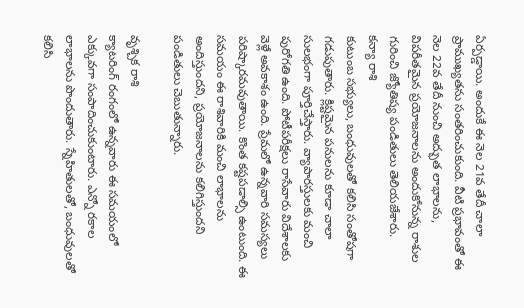ఏర్పడ్డాయి. అందుకే ఈ నెల 21వ తేదీ చాలా ప్రాముఖ్యతను సంతరించుకుంది. వీటి ప్రభావంతో ఈ నెల 22వ తేదీ నుంచి అద్భుత లాభాలను, విపరీతమైన ప్రయోజనాలను అందుకోనున్న రాశుల గురించి జ్యోతిష్య పండితులు తెలియజేశారు.
కన్యా రాశి
కుటుంబ సభ్యులు, బంధువులతో కలిసి సంతోషగా గడుపుతారు. క్లిష్టమైన పనులను కూడా చాలా సులభంగా పూర్తిచేస్తారు. వ్యాపారస్తులకు మంచి పురోగతి ఉంది. పోటీపరీక్షలు రాసేవారు విదేశాలకు వెళ్లే అవకాశం ఉంది. ప్రేమలో ఉన్నవారి సమస్యలు పరిష్కారమవుతాయి. కొంత కష్టపడాల్సి ఉంటుంది. ఈ సమయం ఈ రాశివారికి మంచి లాభాలను అందిస్తుందని, ప్రయోజనాలను కలిగిస్తుందని పండితులు చెబుతున్నారు.

వృశ్చిక రాశి
క్యాటరింగ్ రంగంలో ఉన్నవారు ఈ సమయంలో ఎక్కువగా సంపాదించుకుంటారు. ఎన్నో రకాల లాభాలను పొందుతారు. స్నేహితులతో, బంధువులతో కలిసి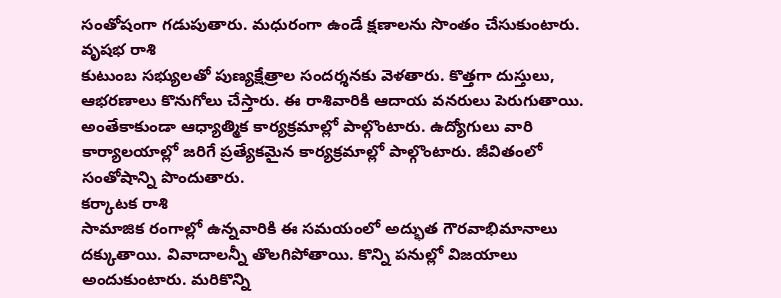సంతోషంగా గడుపుతారు. మధురంగా ఉండే క్షణాలను సొంతం చేసుకుంటారు.
వృషభ రాశి
కుటుంబ సభ్యులతో పుణ్యక్షేత్రాల సందర్శనకు వెళతారు. కొత్తగా దుస్తులు, ఆభరణాలు కొనుగోలు చేస్తారు. ఈ రాశివారికి ఆదాయ వనరులు పెరుగుతాయి. అంతేకాకుండా ఆధ్యాత్మిక కార్యక్రమాల్లో పాల్గొంటారు. ఉద్యోగులు వారి కార్యాలయాల్లో జరిగే ప్రత్యేకమైన కార్యక్రమాల్లో పాల్గొంటారు. జీవితంలో సంతోషాన్ని పొందుతారు.
కర్కాటక రాశి
సామాజిక రంగాల్లో ఉన్నవారికి ఈ సమయంలో అద్భుత గౌరవాభిమానాలు దక్కుతాయి. వివాదాలన్నీ తొలగిపోతాయి. కొన్ని పనుల్లో విజయాలు అందుకుంటారు. మరికొన్ని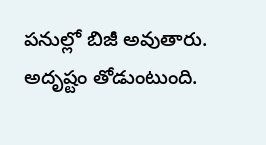పనుల్లో బిజీ అవుతారు. అదృష్టం తోడుంటుంది.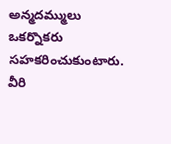అన్మదమ్ములు ఒకర్నొకరు సహకరించుకుంటారు. వీరి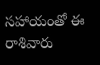సహాయంతో ఈ రాశివారు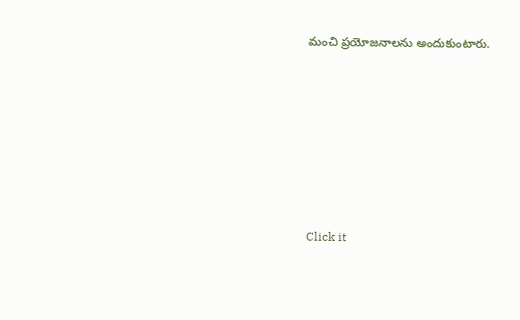మంచి ప్రయోజనాలను అందుకుంటారు.












Click it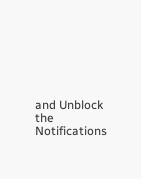and Unblock the Notifications